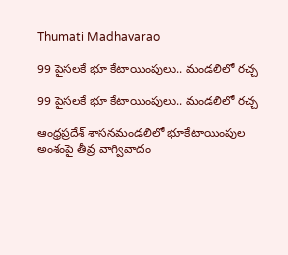Thumati Madhavarao

99 పైస‌ల‌కే భూ కేటాయింపులు.. మండలిలో ర‌చ్చ‌

99 పైస‌ల‌కే భూ కేటాయింపులు.. మండలిలో ర‌చ్చ‌

ఆంధ్రప్రదేశ్ శాసనమండలిలో భూకేటాయింపుల అంశంపై తీవ్ర వాగ్వివాదం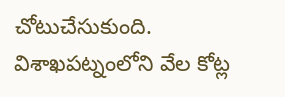చోటుచేసుకుంది. విశాఖపట్నంలోని వేల కోట్ల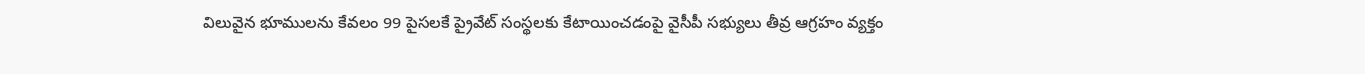విలువైన భూములను కేవలం 99 పైసలకే ప్రైవేట్ సంస్థలకు కేటాయించడంపై వైసీపీ సభ్యులు తీవ్ర ఆగ్రహం వ్యక్తం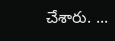చేశారు. ...